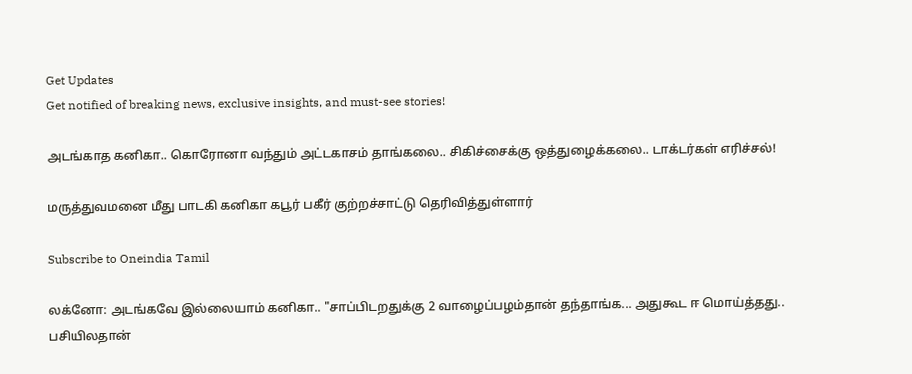Get Updates
Get notified of breaking news, exclusive insights, and must-see stories!

அடங்காத கனிகா.. கொரோனா வந்தும் அட்டகாசம் தாங்கலை.. சிகிச்சைக்கு ஒத்துழைக்கலை.. டாக்டர்கள் எரிச்சல்!

மருத்துவமனை மீது பாடகி கனிகா கபூர் பகீர் குற்றச்சாட்டு தெரிவித்துள்ளார்

Subscribe to Oneindia Tamil

லக்னோ: அடங்கவே இல்லையாம் கனிகா.. "சாப்பிடறதுக்கு 2 வாழைப்பழம்தான் தந்தாங்க... அதுகூட ஈ மொய்த்தது.. பசியிலதான்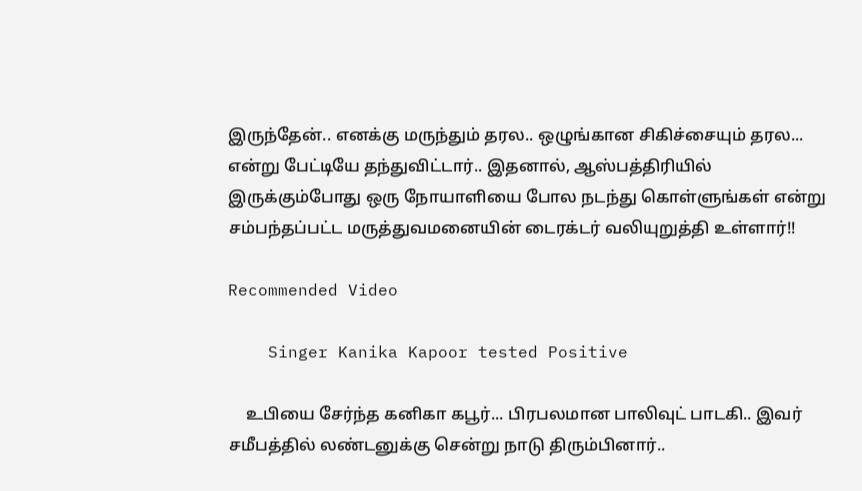இருந்தேன்.. எனக்கு மருந்தும் தரல.. ஒழுங்கான சிகிச்சையும் தரல... என்று பேட்டியே தந்துவிட்டார்.. இதனால், ஆஸ்பத்திரியில் இருக்கும்போது ஒரு நோயாளியை போல நடந்து கொள்ளுங்கள் என்று சம்பந்தப்பட்ட மருத்துவமனையின் டைரக்டர் வலியுறுத்தி உள்ளார்!!

Recommended Video

    Singer Kanika Kapoor tested Positive

    உபியை சேர்ந்த கனிகா கபூர்... பிரபலமான பாலிவுட் பாடகி.. இவர் சமீபத்தில் லண்டனுக்கு சென்று நாடு திரும்பினார்..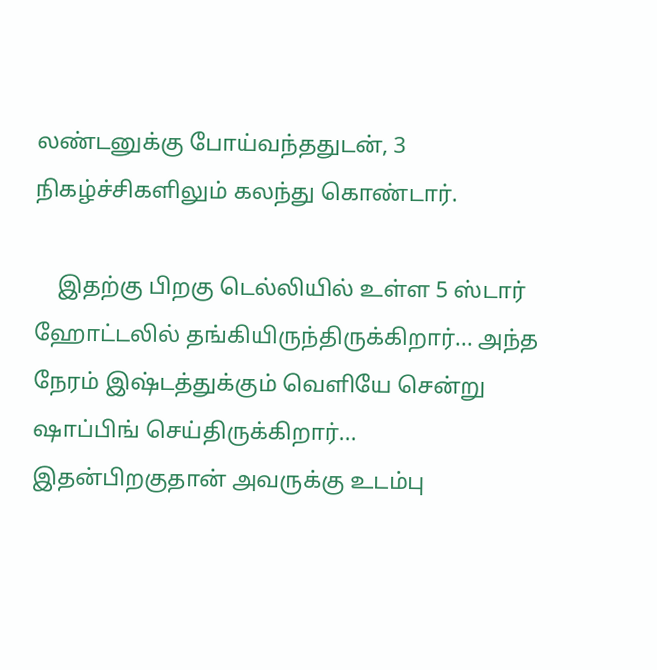லண்டனுக்கு போய்வந்ததுடன், 3 நிகழ்ச்சிகளிலும் கலந்து கொண்டார்.

    இதற்கு பிறகு டெல்லியில் உள்ள 5 ஸ்டார் ஹோட்டலில் தங்கியிருந்திருக்கிறார்... அந்த நேரம் இஷ்டத்துக்கும் வெளியே சென்று ஷாப்பிங் செய்திருக்கிறார்... இதன்பிறகுதான் அவருக்கு உடம்பு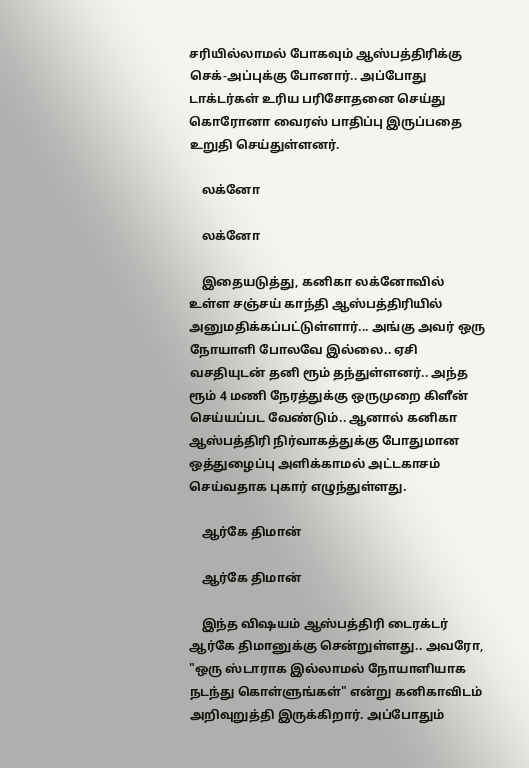சரியில்லாமல் போகவும் ஆஸ்பத்திரிக்கு செக்-அப்புக்கு போனார்.. அப்போது டாக்டர்கள் உரிய பரிசோதனை செய்து கொரோனா வைரஸ் பாதிப்பு இருப்பதை உறுதி செய்துள்ளனர்.

    லக்னோ

    லக்னோ

    இதையடுத்து, கனிகா லக்னோவில் உள்ள சஞ்சய் காந்தி ஆஸ்பத்திரியில் அனுமதிக்கப்பட்டுள்ளார்... அங்கு அவர் ஒரு நோயாளி போலவே இல்லை.. ஏசி வசதியுடன் தனி ரூம் தந்துள்ளனர்.. அந்த ரூம் 4 மணி நேரத்துக்கு ஒருமுறை கிளீன் செய்யப்பட வேண்டும்.. ஆனால் கனிகா ஆஸ்பத்திரி நிர்வாகத்துக்கு போதுமான ஒத்துழைப்பு அளிக்காமல் அட்டகாசம் செய்வதாக புகார் எழுந்துள்ளது.

    ஆர்கே திமான்

    ஆர்கே திமான்

    இந்த விஷயம் ஆஸ்பத்திரி டைரக்டர் ஆர்கே திமானுக்கு சென்றுள்ளது.. அவரோ, "ஒரு ஸ்டாராக இல்லாமல் நோயாளியாக நடந்து கொள்ளுங்கள்" என்று கனிகாவிடம் அறிவுறுத்தி இருக்கிறார். அப்போதும்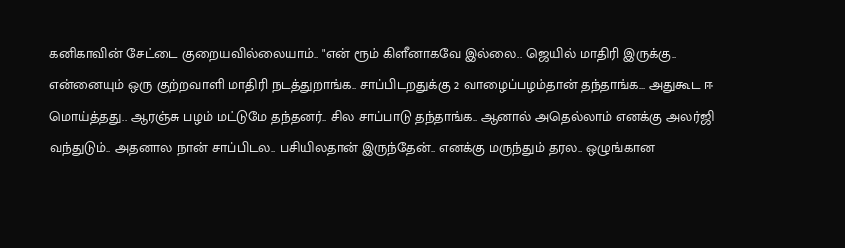கனிகாவின் சேட்டை குறையவில்லையாம்.. "என் ரூம் கிளீனாகவே இல்லை.. ஜெயில் மாதிரி இருக்கு.. என்னையும் ஒரு குற்றவாளி மாதிரி நடத்துறாங்க.. சாப்பிடறதுக்கு 2 வாழைப்பழம்தான் தந்தாங்க... அதுகூட ஈ மொய்த்தது.. ஆரஞ்சு பழம் மட்டுமே தந்தனர்.. சில சாப்பாடு தந்தாங்க.. ஆனால் அதெல்லாம் எனக்கு அலர்ஜி வந்துடும்.. அதனால நான் சாப்பிடல.. பசியிலதான் இருந்தேன்.. எனக்கு மருந்தும் தரல.. ஒழுங்கான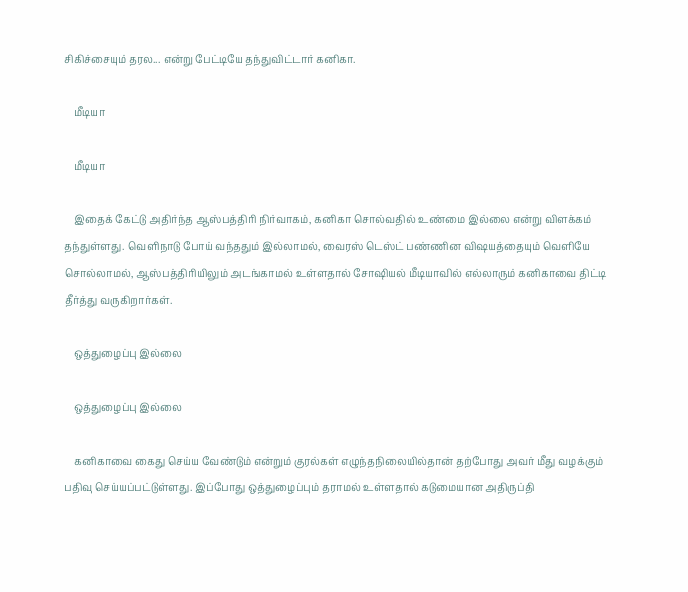சிகிச்சையும் தரல... என்று பேட்டியே தந்துவிட்டார் கனிகா.

    மீடியா

    மீடியா

    இதைக் கேட்டு அதிர்ந்த ஆஸ்பத்திரி நிர்வாகம், கனிகா சொல்வதில் உண்மை இல்லை என்று விளக்கம் தந்துள்ளது. வெளிநாடு போய் வந்ததும் இல்லாமல், வைரஸ் டெஸ்ட் பண்ணின விஷயத்தையும் வெளியே சொல்லாமல், ஆஸ்பத்திரியிலும் அடங்காமல் உள்ளதால் சோஷியல் மீடியாவில் எல்லாரும் கனிகாவை திட்டி தீர்த்து வருகிறார்கள்.

    ஒத்துழைப்பு இல்லை

    ஒத்துழைப்பு இல்லை

    கனிகாவை கைது செய்ய வேண்டும் என்றும் குரல்கள் எழுந்தநிலையில்தான் தற்போது அவர் மீது வழக்கும் பதிவு செய்யப்பட்டுள்ளது. இப்போது ஒத்துழைப்பும் தராமல் உள்ளதால் கடுமையான அதிருப்தி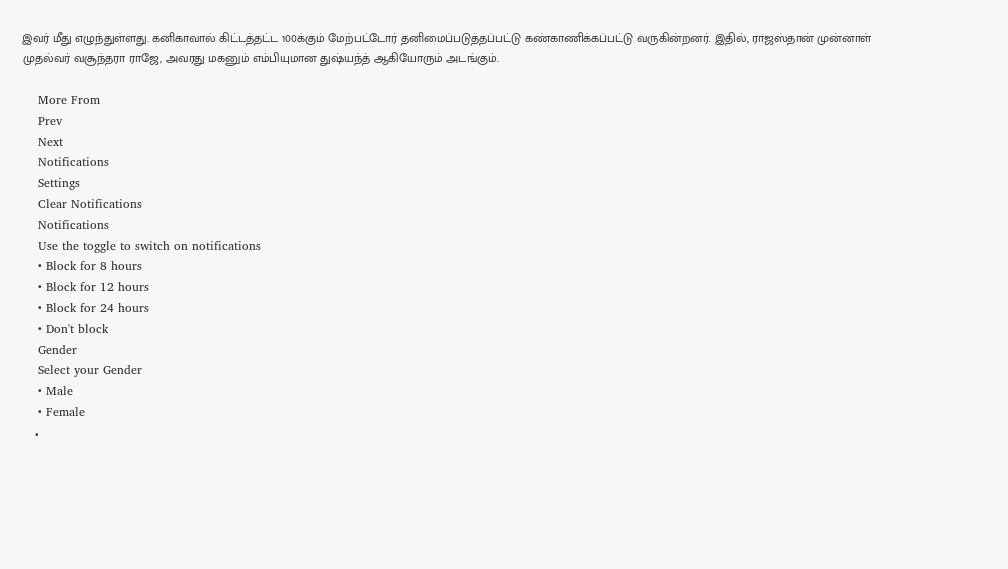இவர் மீது எழுந்துள்ளது. கனிகாவால் கிட்டத்தட்ட 100க்கும் மேற்பட்டோர் தனிமைப்படுத்தப்பட்டு கண்காணிக்கப்பட்டு வருகின்றனர். இதில், ராஜஸ்தான் முன்னாள் முதல்வர் வசூந்தரா ராஜே, அவரது மகனும் எம்பியுமான துஷ்யந்த் ஆகியோரும் அடங்கும்.

    More From
    Prev
    Next
    Notifications
    Settings
    Clear Notifications
    Notifications
    Use the toggle to switch on notifications
    • Block for 8 hours
    • Block for 12 hours
    • Block for 24 hours
    • Don't block
    Gender
    Select your Gender
    • Male
    • Female
    •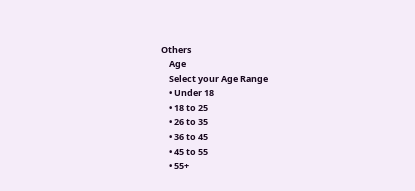Others
    Age
    Select your Age Range
    • Under 18
    • 18 to 25
    • 26 to 35
    • 36 to 45
    • 45 to 55
    • 55+